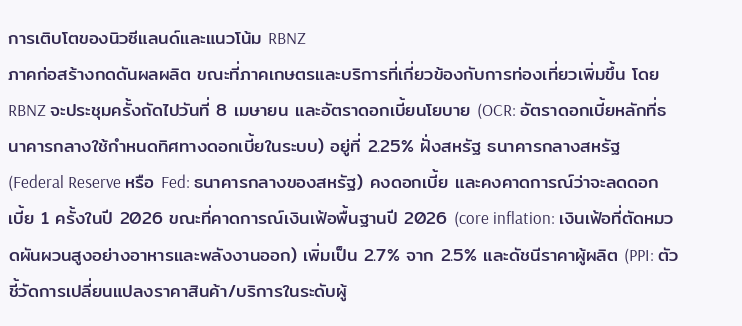การเติบโตของนิวซีแลนด์และแนวโน้ม RBNZ
ภาคก่อสร้างกดดันผลผลิต ขณะที่ภาคเกษตรและบริการที่เกี่ยวข้องกับการท่องเที่ยวเพิ่มขึ้น โดย RBNZ จะประชุมครั้งถัดไปวันที่ 8 เมษายน และอัตราดอกเบี้ยนโยบาย (OCR: อัตราดอกเบี้ยหลักที่ธนาคารกลางใช้กำหนดทิศทางดอกเบี้ยในระบบ) อยู่ที่ 2.25% ฝั่งสหรัฐ ธนาคารกลางสหรัฐ (Federal Reserve หรือ Fed: ธนาคารกลางของสหรัฐ) คงดอกเบี้ย และคงคาดการณ์ว่าจะลดดอกเบี้ย 1 ครั้งในปี 2026 ขณะที่คาดการณ์เงินเฟ้อพื้นฐานปี 2026 (core inflation: เงินเฟ้อที่ตัดหมวดผันผวนสูงอย่างอาหารและพลังงานออก) เพิ่มเป็น 2.7% จาก 2.5% และดัชนีราคาผู้ผลิต (PPI: ตัวชี้วัดการเปลี่ยนแปลงราคาสินค้า/บริการในระดับผู้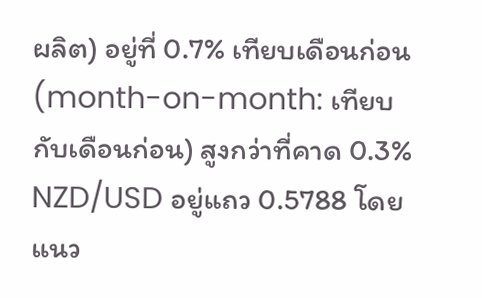ผลิต) อยู่ที่ 0.7% เทียบเดือนก่อน (month-on-month: เทียบกับเดือนก่อน) สูงกว่าที่คาด 0.3% NZD/USD อยู่แถว 0.5788 โดยแนว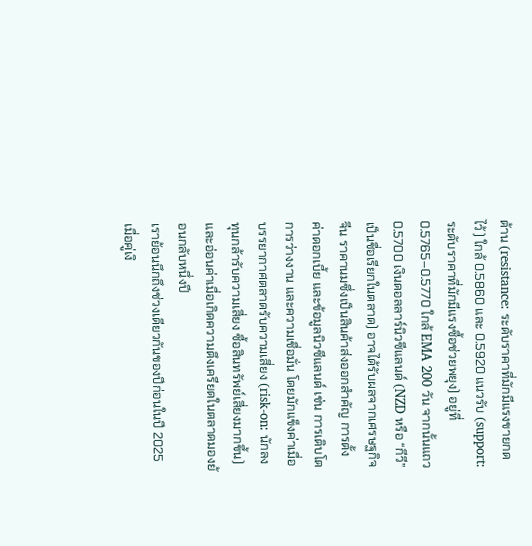ต้าน (resistance: ระดับราคาที่มักมีแรงขายกดไว้) ใกล้ 0.5860 และ 0.5920 แนวรับ (support: ระดับราคาที่มักมีแรงซื้อช่วยพยุง) อยู่ที่ 0.5765–0.5770 ใกล้ EMA 200 วัน จากนั้นแถว 0.5700 เงินดอลลาร์นิวซีแลนด์ (NZD หรือ “กีวี” เป็นชื่อเรียกในตลาด) อาจได้รับผลจากเศรษฐกิจจีน ราคานมซึ่งเป็นสินค้าส่งออกสำคัญ การตั้งค่าดอกเบี้ย และข้อมูลนิวซีแลนด์ เช่น การเติบโต การว่างงาน และความเชื่อมั่น โดยมักแข็งค่าเมื่อบรรยากาศตลาดรับความเสี่ยง (risk-on: นักลงทุนกล้ารับความเสี่ยง ซื้อสินทรัพย์เสี่ยงมากขึ้น) และอ่อนค่าเมื่อเกิดความตึงเครียดในตลาดมองย้อนกลับหนึ่งปี
เราย้อนนึกถึงช่วงเดียวกันของปีก่อนในปี 2025 เมื่อคู่เงิ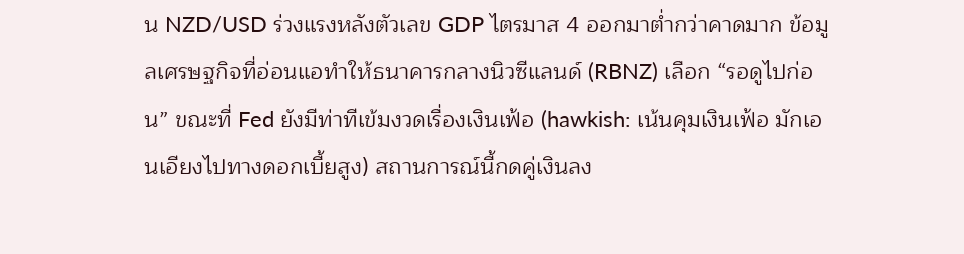น NZD/USD ร่วงแรงหลังตัวเลข GDP ไตรมาส 4 ออกมาต่ำกว่าคาดมาก ข้อมูลเศรษฐกิจที่อ่อนแอทำให้ธนาคารกลางนิวซีแลนด์ (RBNZ) เลือก “รอดูไปก่อน” ขณะที่ Fed ยังมีท่าทีเข้มงวดเรื่องเงินเฟ้อ (hawkish: เน้นคุมเงินเฟ้อ มักเอนเอียงไปทางดอกเบี้ยสูง) สถานการณ์นี้กดคู่เงินลง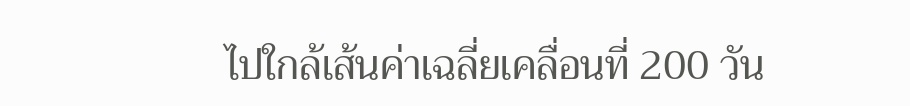ไปใกล้เส้นค่าเฉลี่ยเคลื่อนที่ 200 วัน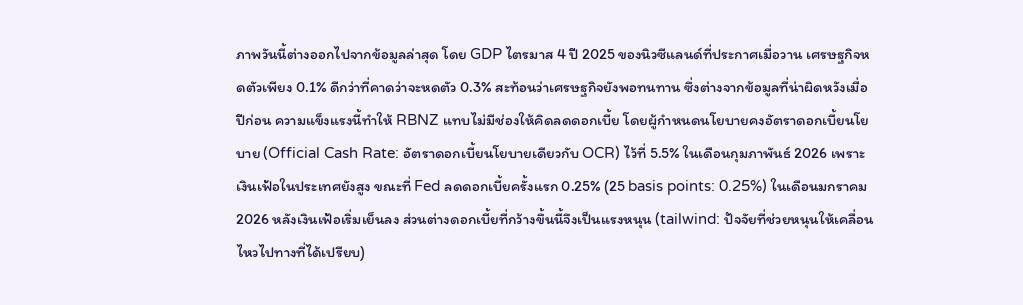ภาพวันนี้ต่างออกไปจากข้อมูลล่าสุด โดย GDP ไตรมาส 4 ปี 2025 ของนิวซีแลนด์ที่ประกาศเมื่อวาน เศรษฐกิจหดตัวเพียง 0.1% ดีกว่าที่คาดว่าจะหดตัว 0.3% สะท้อนว่าเศรษฐกิจยังพอทนทาน ซึ่งต่างจากข้อมูลที่น่าผิดหวังเมื่อปีก่อน ความแข็งแรงนี้ทำให้ RBNZ แทบไม่มีช่องให้คิดลดดอกเบี้ย โดยผู้กำหนดนโยบายคงอัตราดอกเบี้ยนโยบาย (Official Cash Rate: อัตราดอกเบี้ยนโยบายเดียวกับ OCR) ไว้ที่ 5.5% ในเดือนกุมภาพันธ์ 2026 เพราะเงินเฟ้อในประเทศยังสูง ขณะที่ Fed ลดดอกเบี้ยครั้งแรก 0.25% (25 basis points: 0.25%) ในเดือนมกราคม 2026 หลังเงินเฟ้อเริ่มเย็นลง ส่วนต่างดอกเบี้ยที่กว้างขึ้นนี้จึงเป็นแรงหนุน (tailwind: ปัจจัยที่ช่วยหนุนให้เคลื่อนไหวไปทางที่ได้เปรียบ)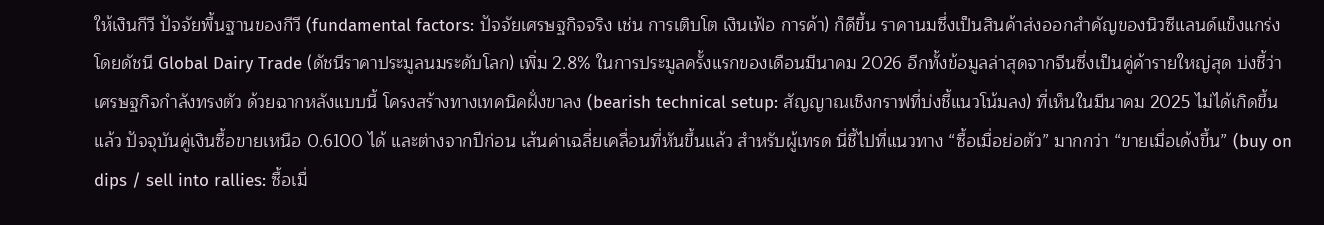ให้เงินกีวี ปัจจัยพื้นฐานของกีวี (fundamental factors: ปัจจัยเศรษฐกิจจริง เช่น การเติบโต เงินเฟ้อ การค้า) ก็ดีขึ้น ราคานมซึ่งเป็นสินค้าส่งออกสำคัญของนิวซีแลนด์แข็งแกร่ง โดยดัชนี Global Dairy Trade (ดัชนีราคาประมูลนมระดับโลก) เพิ่ม 2.8% ในการประมูลครั้งแรกของเดือนมีนาคม 2026 อีกทั้งข้อมูลล่าสุดจากจีนซึ่งเป็นคู่ค้ารายใหญ่สุด บ่งชี้ว่าเศรษฐกิจกำลังทรงตัว ด้วยฉากหลังแบบนี้ โครงสร้างทางเทคนิคฝั่งขาลง (bearish technical setup: สัญญาณเชิงกราฟที่บ่งชี้แนวโน้มลง) ที่เห็นในมีนาคม 2025 ไม่ได้เกิดขึ้นแล้ว ปัจจุบันคู่เงินซื้อขายเหนือ 0.6100 ได้ และต่างจากปีก่อน เส้นค่าเฉลี่ยเคลื่อนที่หันขึ้นแล้ว สำหรับผู้เทรด นี่ชี้ไปที่แนวทาง “ซื้อเมื่อย่อตัว” มากกว่า “ขายเมื่อเด้งขึ้น” (buy on dips / sell into rallies: ซื้อเมื่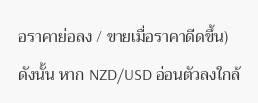อราคาย่อลง / ขายเมื่อราคาดีดขึ้น) ดังนั้น หาก NZD/USD อ่อนตัวลงใกล้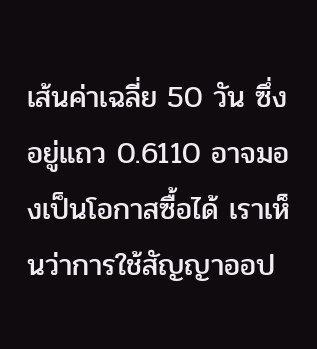เส้นค่าเฉลี่ย 50 วัน ซึ่งอยู่แถว 0.6110 อาจมองเป็นโอกาสซื้อได้ เราเห็นว่าการใช้สัญญาออป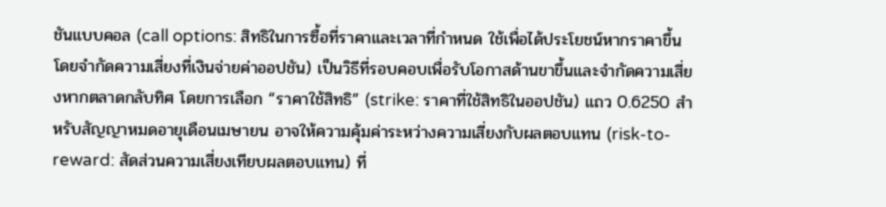ชันแบบคอล (call options: สิทธิในการซื้อที่ราคาและเวลาที่กำหนด ใช้เพื่อได้ประโยชน์หากราคาขึ้น โดยจำกัดความเสี่ยงที่เงินจ่ายค่าออปชัน) เป็นวิธีที่รอบคอบเพื่อรับโอกาสด้านขาขึ้นและจำกัดความเสี่ยงหากตลาดกลับทิศ โดยการเลือก “ราคาใช้สิทธิ” (strike: ราคาที่ใช้สิทธิในออปชัน) แถว 0.6250 สำหรับสัญญาหมดอายุเดือนเมษายน อาจให้ความคุ้มค่าระหว่างความเสี่ยงกับผลตอบแทน (risk-to-reward: สัดส่วนความเสี่ยงเทียบผลตอบแทน) ที่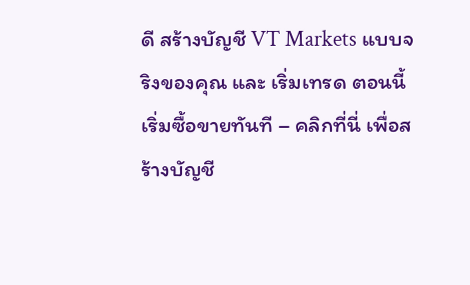ดี สร้างบัญชี VT Markets แบบจริงของคุณ และ เริ่มเทรด ตอนนี้
เริ่มซื้อขายทันที – คลิกที่นี่ เพื่อสร้างบัญชี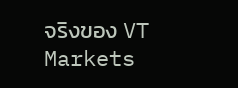จริงของ VT Markets